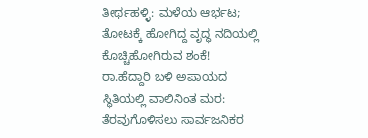ತೀರ್ಥಹಳ್ಳಿ: ಮಳೆಯ ಆರ್ಭಟ; ತೋಟಕ್ಕೆ ಹೋಗಿದ್ದ ವೃದ್ಧ ನದಿಯಲ್ಲಿ ಕೊಚ್ಚಿಹೋಗಿರುವ ಶಂಕೆ!
ರಾ.ಹೆದ್ದಾರಿ ಬಳಿ ಅಪಾಯದ ಸ್ಥಿತಿಯಲ್ಲಿ ವಾಲಿನಿಂತ ಮರ: ತೆರವುಗೊಳಿಸಲು ಸಾರ್ವಜನಿಕರ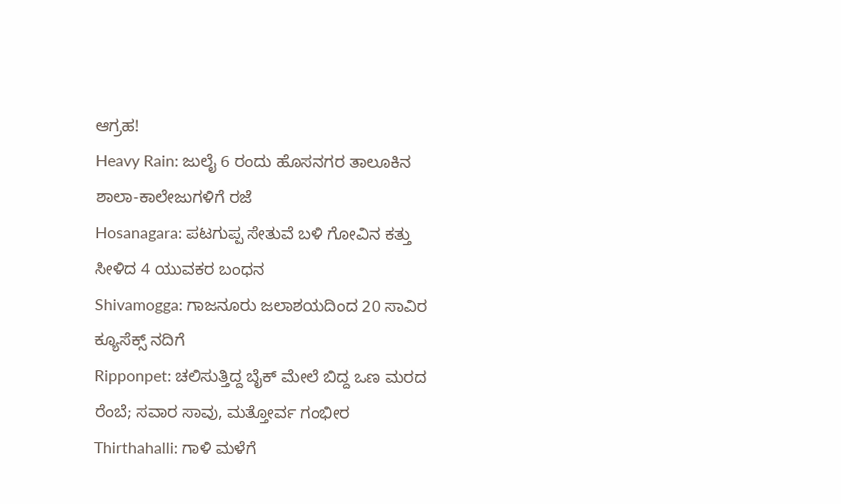ಆಗ್ರಹ!
Heavy Rain: ಜುಲೈ 6 ರಂದು ಹೊಸನಗರ ತಾಲೂಕಿನ ಶಾಲಾ-ಕಾಲೇಜುಗಳಿಗೆ ರಜೆ
Hosanagara: ಪಟಗುಪ್ಪ ಸೇತುವೆ ಬಳಿ ಗೋವಿನ ಕತ್ತು ಸೀಳಿದ 4 ಯುವಕರ ಬಂಧನ
Shivamogga: ಗಾಜನೂರು ಜಲಾಶಯದಿಂದ 20 ಸಾವಿರ ಕ್ಯೂಸೆಕ್ಸ್ ನದಿಗೆ
Ripponpet: ಚಲಿಸುತ್ತಿದ್ದ ಬೈಕ್ ಮೇಲೆ ಬಿದ್ದ ಒಣ ಮರದ ರೆಂಬೆ; ಸವಾರ ಸಾವು, ಮತ್ತೋರ್ವ ಗಂಭೀರ
Thirthahalli: ಗಾಳಿ ಮಳೆಗೆ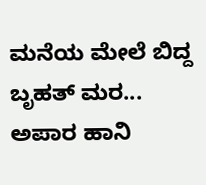ಮನೆಯ ಮೇಲೆ ಬಿದ್ದ ಬೃಹತ್ ಮರ... ಅಪಾರ ಹಾನಿ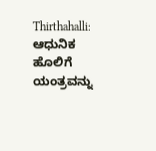Thirthahalli: ಆಧುನಿಕ ಹೊಲಿಗೆ ಯಂತ್ರವನ್ನು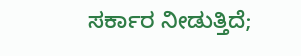ಸರ್ಕಾರ ನೀಡುತ್ತಿದೆ;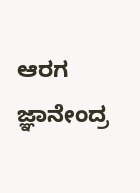ಆರಗ ಜ್ಞಾನೇಂದ್ರ